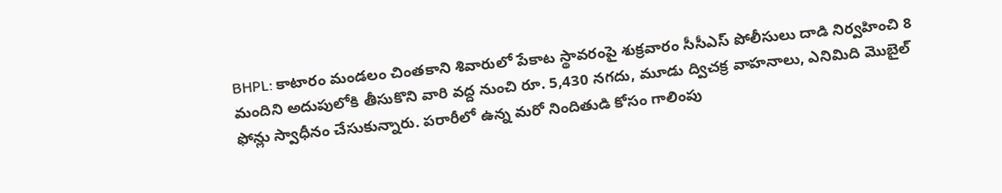BHPL: కాటారం మండలం చింతకాని శివారులో పేకాట స్థావరంపై శుక్రవారం సీసీఎస్ పోలీసులు దాడి నిర్వహించి 8 మందిని అదుపులోకి తీసుకొని వారి వద్ద నుంచి రూ. 5,430 నగదు, మూడు ద్విచక్ర వాహనాలు, ఎనిమిది మొబైల్ ఫోన్లు స్వాధీనం చేసుకున్నారు. పరారీలో ఉన్న మరో నిందితుడి కోసం గాలింపు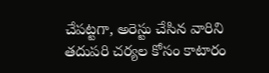చేపట్టగా, అరెస్టు చేసిన వారిని తదుపరి చర్యల కోసం కాటారం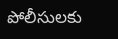పోలీసులకు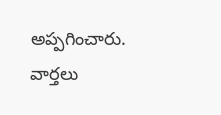అప్పగించారు.
వార్తలు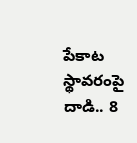పేకాట స్థావరంపై దాడి.. 8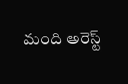మంది అరెస్ట్